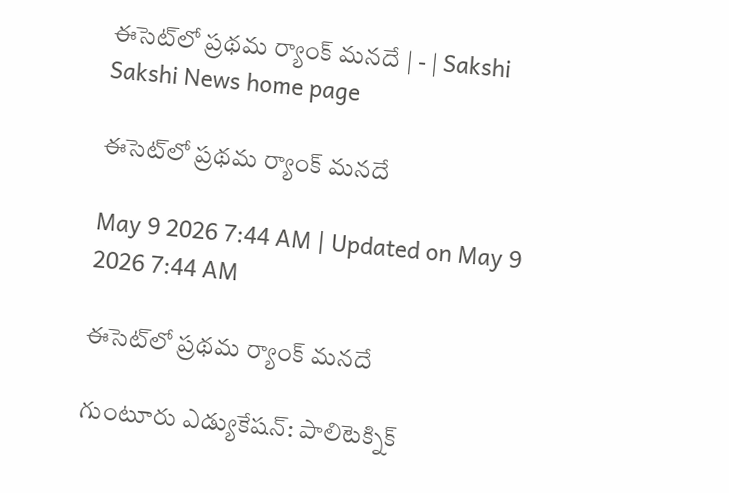ఈసెట్‌లో ప్రథమ ర్యాంక్‌ మనదే | - | Sakshi
Sakshi News home page

ఈసెట్‌లో ప్రథమ ర్యాంక్‌ మనదే

May 9 2026 7:44 AM | Updated on May 9 2026 7:44 AM

ఈసెట్‌లో ప్రథమ ర్యాంక్‌ మనదే

గుంటూరు ఎడ్యుకేషన్‌: పాలిటెక్నిక్‌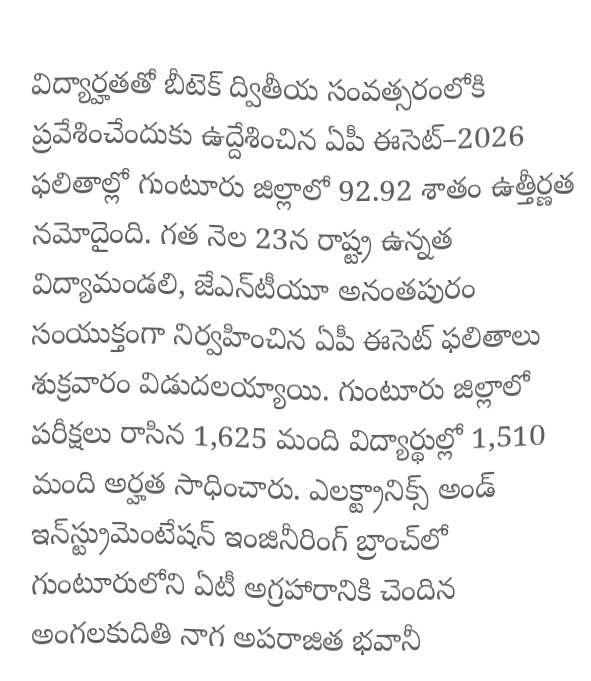విద్యార్హతతో బీటెక్‌ ద్వితీయ సంవత్సరంలోకి ప్రవేశించేందుకు ఉద్దేశించిన ఏపీ ఈసెట్‌–2026 ఫలితాల్లో గుంటూరు జిల్లాలో 92.92 శాతం ఉత్తీర్ణత నమోదైంది. గత నెల 23న రాష్ట్ర ఉన్నత విద్యామండలి, జేఎన్‌టీయూ అనంతపురం సంయుక్తంగా నిర్వహించిన ఏపీ ఈసెట్‌ ఫలితాలు శుక్రవారం విడుదలయ్యాయి. గుంటూరు జిల్లాలో పరీక్షలు రాసిన 1,625 మంది విద్యార్థుల్లో 1,510 మంది అర్హత సాధించారు. ఎలక్ట్రానిక్స్‌ అండ్‌ ఇన్‌స్ట్రుమెంటేషన్‌ ఇంజినీరింగ్‌ బ్రాంచ్‌లో గుంటూరులోని ఏటీ అగ్రహారానికి చెందిన అంగలకుదితి నాగ అపరాజిత భవానీ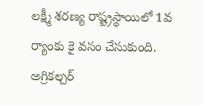లక్ష్మీ శరణ్య రాష్ట్రస్థాయిలో 1వ ర్యాంకు కై వసం చేసుకుంది. అగ్రికల్చర్‌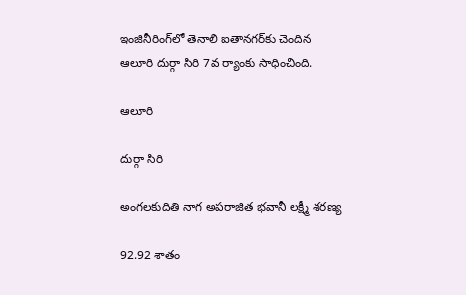ఇంజినీరింగ్‌లో తెనాలి ఐతానగర్‌కు చెందిన ఆలూరి దుర్గా సిరి 7వ ర్యాంకు సాధించింది.

ఆలూరి

దుర్గా సిరి

అంగలకుదితి నాగ అపరాజిత భవానీ లక్ష్మీ శరణ్య

92.92 శాతం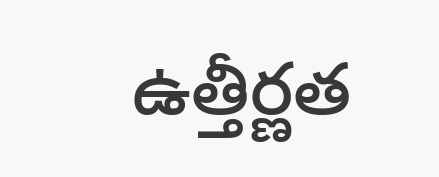ఉత్తీర్ణత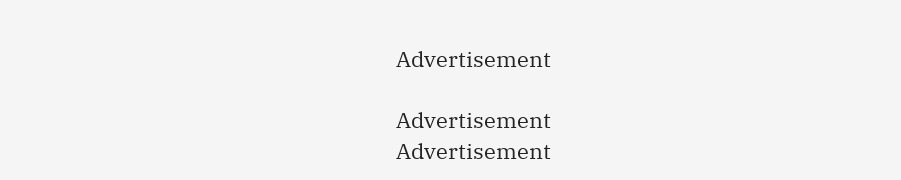Advertisement

Advertisement
Advertisement